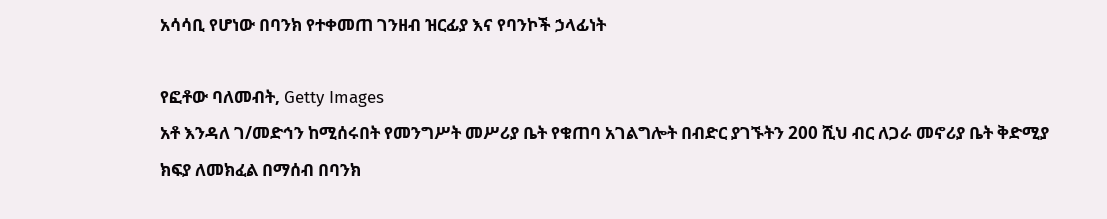አሳሳቢ የሆነው በባንክ የተቀመጠ ገንዘብ ዝርፊያ እና የባንኮች ኃላፊነት

የፎቶው ባለመብት, Getty Images
አቶ እንዳለ ገ/መድኅን ከሚሰሩበት የመንግሥት መሥሪያ ቤት የቁጠባ አገልግሎት በብድር ያገኙትን 200 ሺህ ብር ለጋራ መኖሪያ ቤት ቅድሚያ ክፍያ ለመክፈል በማሰብ በባንክ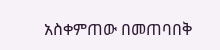አስቀምጠው በመጠባበቅ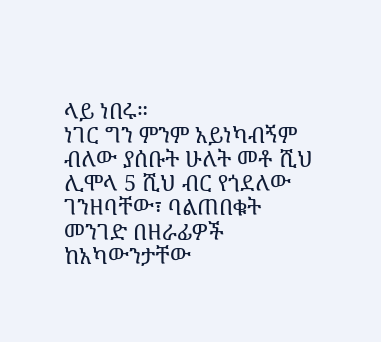ላይ ነበሩ።
ነገር ግን ምንም አይነካብኝም ብለው ያሰቡት ሁለት መቶ ሺህ ሊሞላ 5 ሺህ ብር የጎደለው ገንዘባቸው፣ ባልጠበቁት መንገድ በዘራፊዎች ከአካውንታቸው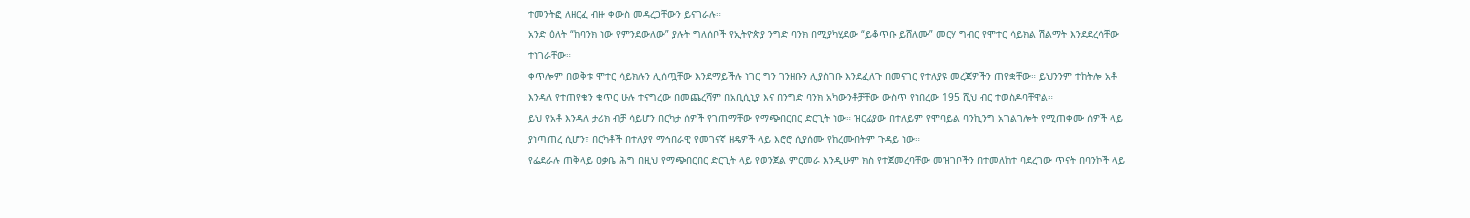ተመንትፎ ለዘርፈ ብዙ ቀውስ መዳረጋቸውን ይናገራሉ።
አንድ ዕለት “ከባንክ ነው የምንደውለው” ያሉት ግለሰቦች የኢትዮጵያ ንግድ ባንክ በሚያካሂደው “ይቆጥቡ ይሸለሙ” መርሃ ግብር የሞተር ሳይክል ሽልማት እንደደረሳቸው ተነገራቸው።
ቀጥሎም በወቅቱ ሞተር ሳይክሉን ሊሰጧቸው እንደማይችሉ ነገር ግን ገንዘቡን ሊያስገቡ እንደፈለጉ በመናገር የተለያዩ መረጃዎችን ጠየቋቸው። ይህንንም ተከትሎ አቶ እንዳለ የተጠየቁን ቁጥር ሁሉ ተናግረው በመጨረሻም በአቢሲኒያ እና በንግድ ባንክ አካውንቶቻቸው ውስጥ የነበረው 195 ሺህ ብር ተወስዶባቸዋል።
ይህ የአቶ እንዳለ ታሪክ ብቻ ሳይሆን በርካታ ሰዎች የገጠማቸው የማጭበርበር ድርጊት ነው። ዝርፊያው በተለይም የሞባይል ባንኪንግ አገልገሎት የሚጠቀሙ ሰዎች ላይ ያነጣጠረ ሲሆን፣ በርካቶች በተለያየ ማኅበራዊ የመገናኛ ዘዴዎች ላይ እሮሮ ሲያሰሙ የከረሙበትም ጉዳይ ነው።
የፌደራሉ ጠቅላይ ዐቃቤ ሕግ በዚህ የማጭበርበር ድርጊት ላይ የወንጀል ምርመራ እንዲሁም ክስ የተጀመረባቸው መዝገቦችን በተመለከተ ባደረገው ጥናት በባንኮች ላይ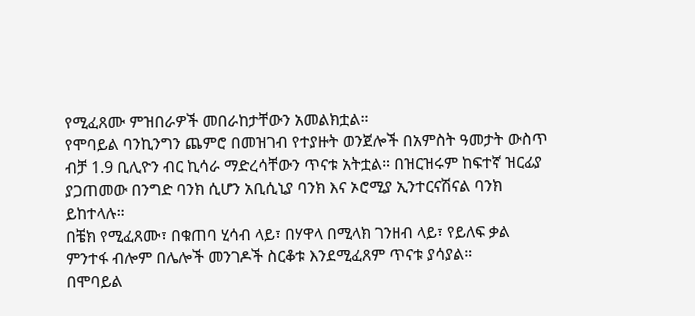የሚፈጸሙ ምዝበራዎች መበራከታቸውን አመልክቷል።
የሞባይል ባንኪንግን ጨምሮ በመዝገብ የተያዙት ወንጀሎች በአምስት ዓመታት ውስጥ ብቻ 1.9 ቢሊዮን ብር ኪሳራ ማድረሳቸውን ጥናቱ አትቷል። በዝርዝሩም ከፍተኛ ዝርፊያ ያጋጠመው በንግድ ባንክ ሲሆን አቢሲኒያ ባንክ እና ኦሮሚያ ኢንተርናሽናል ባንክ ይከተላሉ።
በቼክ የሚፈጸሙ፣ በቁጠባ ሂሳብ ላይ፣ በሃዋላ በሚላክ ገንዘብ ላይ፣ የይለፍ ቃል ምንተፋ ብሎም በሌሎች መንገዶች ስርቆቱ እንደሚፈጸም ጥናቱ ያሳያል።
በሞባይል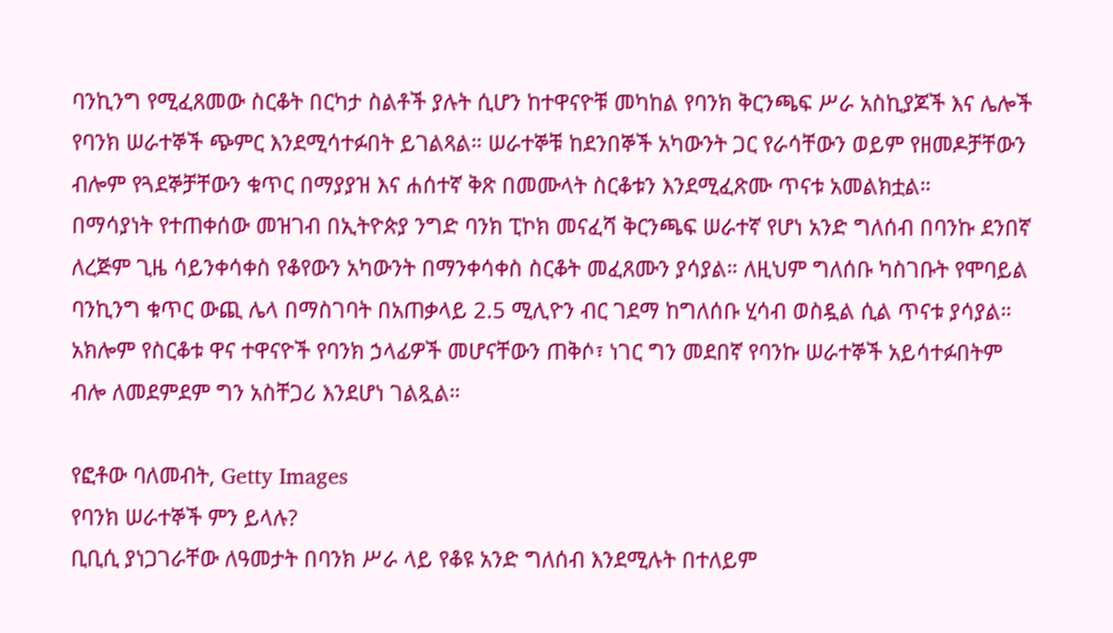ባንኪንግ የሚፈጸመው ስርቆት በርካታ ስልቶች ያሉት ሲሆን ከተዋናዮቹ መካከል የባንክ ቅርንጫፍ ሥራ አስኪያጆች እና ሌሎች የባንክ ሠራተኞች ጭምር እንደሚሳተፉበት ይገልጻል። ሠራተኞቹ ከደንበኞች አካውንት ጋር የራሳቸውን ወይም የዘመዶቻቸውን ብሎም የጓደኞቻቸውን ቁጥር በማያያዝ እና ሐሰተኛ ቅጽ በመሙላት ስርቆቱን እንደሚፈጽሙ ጥናቱ አመልክቷል።
በማሳያነት የተጠቀሰው መዝገብ በኢትዮጵያ ንግድ ባንክ ፒኮክ መናፈሻ ቅርንጫፍ ሠራተኛ የሆነ አንድ ግለሰብ በባንኩ ደንበኛ ለረጅም ጊዜ ሳይንቀሳቀስ የቆየውን አካውንት በማንቀሳቀስ ስርቆት መፈጸሙን ያሳያል። ለዚህም ግለሰቡ ካስገቡት የሞባይል ባንኪንግ ቁጥር ውጪ ሌላ በማስገባት በአጠቃላይ 2.5 ሚሊዮን ብር ገደማ ከግለሰቡ ሂሳብ ወስዷል ሲል ጥናቱ ያሳያል።
አክሎም የስርቆቱ ዋና ተዋናዮች የባንክ ኃላፊዎች መሆናቸውን ጠቅሶ፣ ነገር ግን መደበኛ የባንኩ ሠራተኞች አይሳተፉበትም ብሎ ለመደምደም ግን አስቸጋሪ እንደሆነ ገልጿል።

የፎቶው ባለመብት, Getty Images
የባንክ ሠራተኞች ምን ይላሉ?
ቢቢሲ ያነጋገራቸው ለዓመታት በባንክ ሥራ ላይ የቆዩ አንድ ግለሰብ እንደሚሉት በተለይም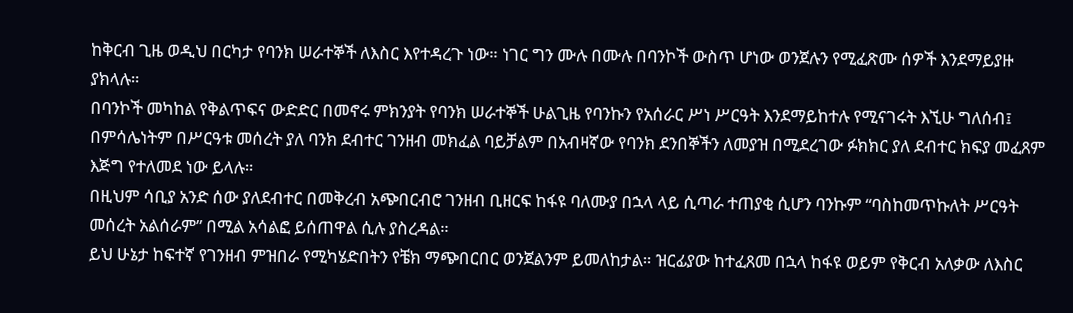ከቅርብ ጊዜ ወዲህ በርካታ የባንክ ሠራተኞች ለእስር እየተዳረጉ ነው። ነገር ግን ሙሉ በሙሉ በባንኮች ውስጥ ሆነው ወንጀሉን የሚፈጽሙ ሰዎች እንደማይያዙ ያክላሉ።
በባንኮች መካከል የቅልጥፍና ውድድር በመኖሩ ምክንያት የባንክ ሠራተኞች ሁልጊዜ የባንኩን የአሰራር ሥነ ሥርዓት እንደማይከተሉ የሚናገሩት እኚሁ ግለሰብ፤ በምሳሌነትም በሥርዓቱ መሰረት ያለ ባንክ ደብተር ገንዘብ መክፈል ባይቻልም በአብዛኛው የባንክ ደንበኞችን ለመያዝ በሚደረገው ፉክክር ያለ ደብተር ክፍያ መፈጸም እጅግ የተለመደ ነው ይላሉ።
በዚህም ሳቢያ አንድ ሰው ያለደብተር በመቅረብ አጭበርብሮ ገንዘብ ቢዘርፍ ከፋዩ ባለሙያ በኋላ ላይ ሲጣራ ተጠያቂ ሲሆን ባንኩም “ባስከመጥኩለት ሥርዓት መሰረት አልሰራም” በሚል አሳልፎ ይሰጠዋል ሲሉ ያስረዳል።
ይህ ሁኔታ ከፍተኛ የገንዘብ ምዝበራ የሚካሄድበትን የቼክ ማጭበርበር ወንጀልንም ይመለከታል። ዝርፊያው ከተፈጸመ በኋላ ከፋዩ ወይም የቅርብ አለቃው ለእስር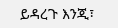ይዳረጉ እንጂ፣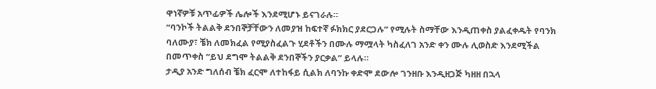ዋነኛዎቹ አጥፊዎች ሌሎች እንደሚሆኑ ይናገራሉ።
“ባንኮች ትልልቅ ደንበኞቻቸውን ለመያዝ ከፍተኛ ፉክክር ያደርጋሉ” የሚሉት ስማቸው እንዲጠቀስ ያልፈቀዱት የባንክ ባለሙያ፣ ቼክ ለመክፈል የሚያስፈልጉ ሂደቶችን በሙሉ ማሟላት ካስፈለገ አንድ ቀን ሙሉ ሊወስድ እንደሚችል በመጥቀስ “ይህ ደግሞ ትልልቅ ደንበኞችን ያርቃል” ይላሉ።
ታዲያ አንድ ግለሰብ ቼክ ፈርሞ ለተከፋይ ሲልክ ለባንኩ ቀድሞ ደውሎ ገንዘቡ እንዲዘጋጅ ካዘዘ በኋላ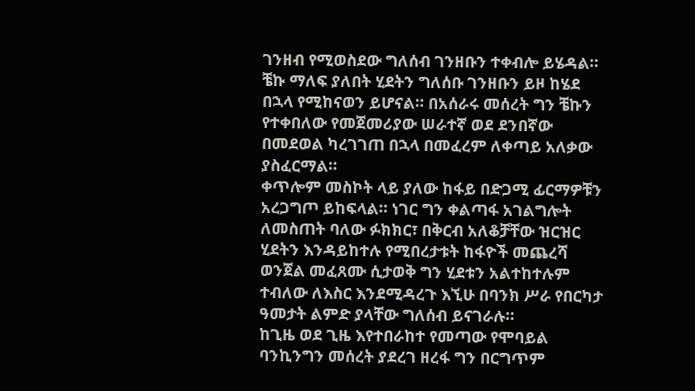ገንዘብ የሚወስደው ግለሰብ ገንዘቡን ተቀብሎ ይሄዳል። ቼኩ ማለፍ ያለበት ሂደትን ግለሰቡ ገንዘቡን ይዞ ከሄደ በኋላ የሚከናወን ይሆናል። በአሰራሩ መሰረት ግን ቼኩን የተቀበለው የመጀመሪያው ሠራተኛ ወደ ደንበኛው በመደወል ካረገገጠ በኋላ በመፈረም ለቀጣይ አለቃው ያስፈርማል።
ቀጥሎም መስኮት ላይ ያለው ከፋይ በድጋሚ ፊርማዎቹን አረጋግጦ ይከፍላል። ነገር ግን ቀልጣፋ አገልግሎት ለመስጠት ባለው ፉክክር፣ በቅርብ አለቆቻቸው ዝርዝር ሂደትን እንዳይከተሉ የሚበረታቱት ከፋዮች መጨረሻ ወንጀል መፈጸሙ ሲታወቅ ግን ሂደቱን አልተከተሉም ተብለው ለእስር እንደሚዳረጉ እኚሁ በባንክ ሥራ የበርካታ ዓመታት ልምድ ያላቸው ግለሰብ ይናገራሉ።
ከጊዜ ወደ ጊዜ እየተበራከተ የመጣው የሞባይል ባንኪንግን መሰረት ያደረገ ዘረፋ ግን በርግጥም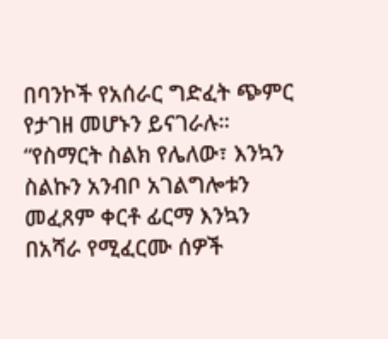በባንኮች የአሰራር ግድፈት ጭምር የታገዘ መሆኑን ይናገራሉ።
“የስማርት ስልክ የሌለው፣ እንኳን ስልኩን አንብቦ አገልግሎቱን መፈጸም ቀርቶ ፊርማ እንኳን በአሻራ የሚፈርሙ ሰዎች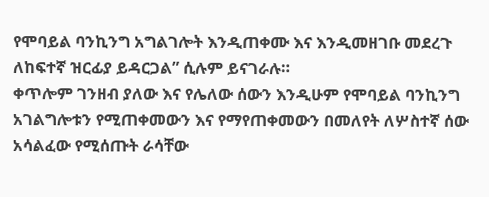የሞባይል ባንኪንግ አግልገሎት እንዲጠቀሙ እና እንዲመዘገቡ መደረጉ ለከፍተኛ ዝርፊያ ይዳርጋል” ሲሉም ይናገራሉ።
ቀጥሎም ገንዘብ ያለው እና የሌለው ሰውን እንዲሁም የሞባይል ባንኪንግ አገልግሎቱን የሚጠቀመውን እና የማየጠቀመውን በመለየት ለሦስተኛ ሰው አሳልፈው የሚሰጡት ራሳቸው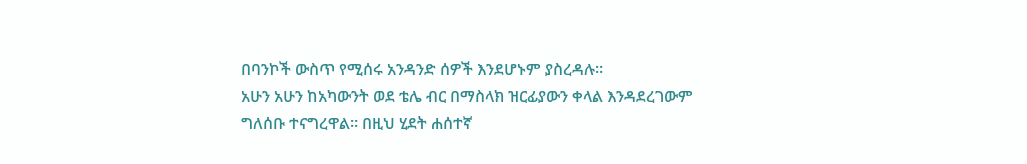በባንኮች ውስጥ የሚሰሩ አንዳንድ ሰዎች እንደሆኑም ያስረዳሉ።
አሁን አሁን ከአካውንት ወደ ቴሌ ብር በማስላክ ዝርፊያውን ቀላል እንዳደረገውም ግለሰቡ ተናግረዋል። በዚህ ሂደት ሐሰተኛ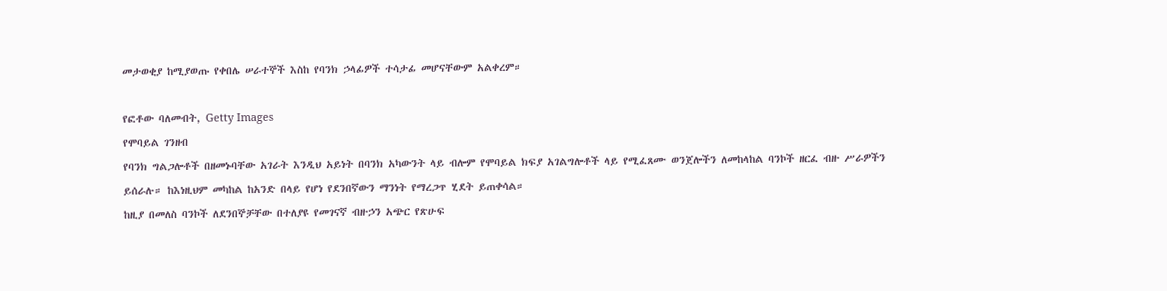መታወቂያ ከሚያወጡ የቀበሌ ሠራተኞች እስከ የባንክ ኃላፊዎች ተሳታፊ መሆናቸውም አልቀረም።

የፎቶው ባለመብት, Getty Images
የሞባይል ገንዘብ
የባንክ ግልጋሎቶች በዘመኑባቸው አገራት እንዲህ አይነት በባንክ አካውንት ላይ ብሎም የሞባይል ክፍያ አገልግሎቶች ላይ የሚፈጸሙ ወንጀሎችን ለመከላከል ባንኮች ዘርፈ ብዙ ሥራዎችን ይሰራሉ። ከእነዚህም መካከል ከአንድ በላይ የሆነ የደንበኛውን ማንነት የማረጋጥ ሂደት ይጠቀሳል።
ከዚያ በመለስ ባንኮች ለደንበኞቻቸው በተለያዩ የመገናኛ ብዙኃን አጭር የጽሁፍ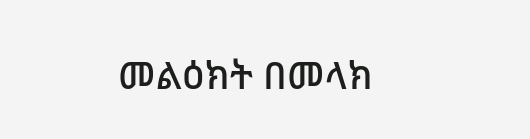መልዕክት በመላክ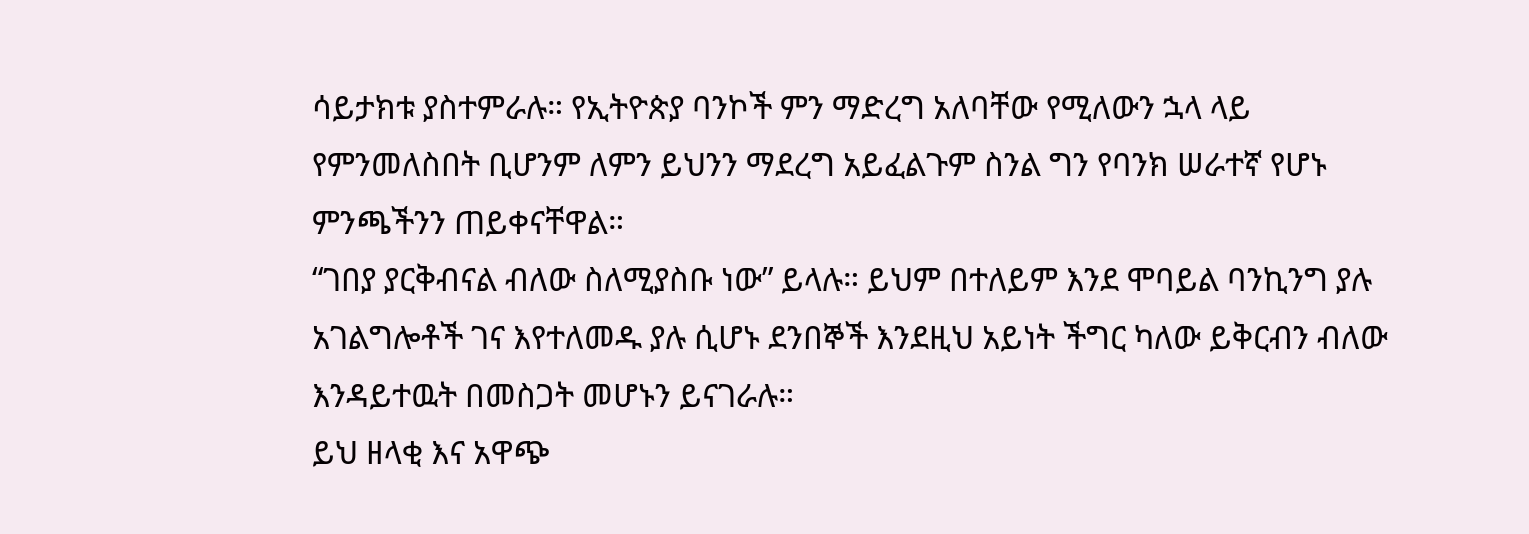ሳይታክቱ ያስተምራሉ። የኢትዮጵያ ባንኮች ምን ማድረግ አለባቸው የሚለውን ኋላ ላይ የምንመለስበት ቢሆንም ለምን ይህንን ማደረግ አይፈልጉም ስንል ግን የባንክ ሠራተኛ የሆኑ ምንጫችንን ጠይቀናቸዋል።
“ገበያ ያርቅብናል ብለው ስለሚያስቡ ነው” ይላሉ። ይህም በተለይም እንደ ሞባይል ባንኪንግ ያሉ አገልግሎቶች ገና እየተለመዱ ያሉ ሲሆኑ ደንበኞች እንደዚህ አይነት ችግር ካለው ይቅርብን ብለው እንዳይተዉት በመስጋት መሆኑን ይናገራሉ።
ይህ ዘላቂ እና አዋጭ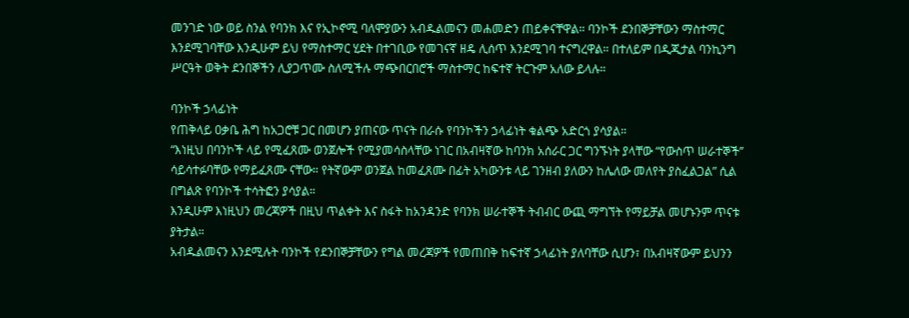መንገድ ነው ወይ ስንል የባንክ እና የኢኮኖሚ ባለሞያውን አብዱልመናን መሐመድን ጠይቀናቸዋል። ባንኮች ደንበኞቻቸውን ማስተማር እንደሚገባቸው እንዲሁም ይህ የማስተማር ሂደት በተገቢው የመገናኛ ዘዴ ሊሰጥ እንደሚገባ ተናግረዋል። በተለይም በዲጂታል ባንኪንግ ሥርዓት ወቅት ደንበኞችን ሊያጋጥሙ ስለሚችሉ ማጭበርበሮች ማስተማር ከፍተኛ ትርጉም አለው ይላሉ።

ባንኮች ኃላፊነት
የጠቅላይ ዐቃቤ ሕግ ከአጋሮቹ ጋር በመሆን ያጠናው ጥናት በራሱ የባንኮችን ኃላፊነት ቁልጭ አድርጎ ያሳያል።
“እነዚህ በባንኮች ላይ የሚፈጸሙ ወንጀሎች የሚያመሳስላቸው ነገር በአብዛኛው ከባንክ አሰራር ጋር ግንኙነት ያላቸው “የውስጥ ሠራተኞች’’ ሳይሳተፉባቸው የማይፈጸሙ ናቸው። የትኛውም ወንጀል ከመፈጸሙ በፊት አካውንቱ ላይ ገንዘብ ያለውን ከሌለው መለየት ያስፈልጋል” ሲል በግልጽ የባንኮች ተሳትፎን ያሳያል።
እንዲሁም እነዚህን መረጃዎች በዚህ ጥልቀት እና ስፋት ከአንዳንድ የባንክ ሠራተኞች ትብብር ውጪ ማግኘት የማይቻል መሆኑንም ጥናቱ ያትታል።
አብዱልመናን እንደሚሉት ባንኮች የደንበኞቻቸውን የግል መረጃዎች የመጠበቅ ከፍተኛ ኃላፊነት ያለባቸው ሲሆን፣ በአብዛኛውም ይህንን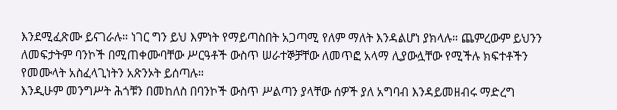እንደሚፈጽሙ ይናገራሉ። ነገር ግን ይህ እምነት የማይጣስበት አጋጣሚ የለም ማለት እንዳልሆነ ያክላሉ። ጨምረውም ይህንን ለመፍታትም ባንኮች በሚጠቀሙባቸው ሥርዓቶች ውስጥ ሠራተኞቻቸው ለመጥፎ አላማ ሊያውሏቸው የሚችሉ ክፍተቶችን የመሙላት አስፈላጊነትን አጽንኦት ይሰጣሉ።
እንዲሁም መንግሥት ሕጎቹን በመከለስ በባንኮች ውስጥ ሥልጣን ያላቸው ሰዎች ያለ አግባብ እንዳይመዘብሩ ማድረግ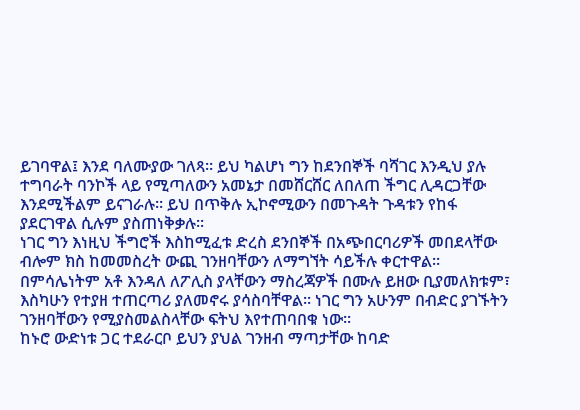ይገባዋል፤ እንደ ባለሙያው ገለጻ። ይህ ካልሆነ ግን ከደንበኞች ባሻገር እንዲህ ያሉ ተግባራት ባንኮች ላይ የሚጣለውን አመኔታ በመሸርሸር ለበለጠ ችግር ሊዳርጋቸው እንደሚችልም ይናገራሉ። ይህ በጥቅሉ ኢኮኖሚውን በመጉዳት ጉዳቱን የከፋ ያደርገዋል ሲሉም ያስጠነቅቃሉ።
ነገር ግን እነዚህ ችግሮች እስከሚፈቱ ድረስ ደንበኞች በአጭበርባሪዎች መበደላቸው ብሎም ክስ ከመመስረት ውጪ ገንዘባቸውን ለማግኘት ሳይችሉ ቀርተዋል።
በምሳሌነትም አቶ እንዳለ ለፖሊስ ያላቸውን ማስረጃዎች በሙሉ ይዘው ቢያመለክቱም፣ እስካሁን የተያዘ ተጠርጣሪ ያለመኖሩ ያሳስባቸዋል። ነገር ግን አሁንም በብድር ያገኙትን ገንዘባቸውን የሚያስመልስላቸው ፍትህ እየተጠባበቁ ነው።
ከኑሮ ውድነቱ ጋር ተደራርቦ ይህን ያህል ገንዘብ ማጣታቸው ከባድ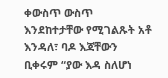ቀውስጥ ውስጥ እንደከተታቸው የሚገልጹት አቶ እንዳለ፣ ባዶ እጃቸውን ቢቀሩም “ያው እዳ ስለሆነ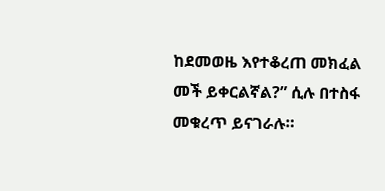ከደመወዜ እየተቆረጠ መክፈል መች ይቀርልኛል?” ሲሉ በተስፋ መቁረጥ ይናገራሉ።